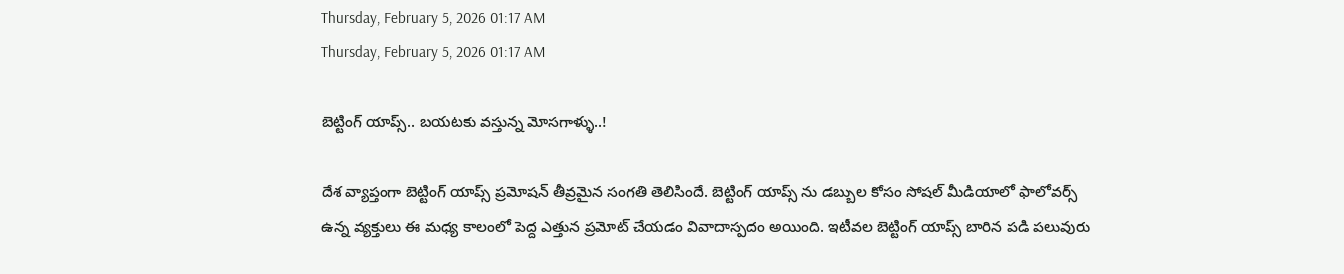Thursday, February 5, 2026 01:17 AM
Thursday, February 5, 2026 01:17 AM

బెట్టింగ్ యాప్స్.. బయటకు వస్తున్న మోసగాళ్ళు..!

దేశ వ్యాప్తంగా బెట్టింగ్ యాప్స్ ప్రమోషన్ తీవ్రమైన సంగతి తెలిసిందే. బెట్టింగ్ యాప్స్ ను డబ్బుల కోసం సోషల్ మీడియాలో ఫాలోవర్స్ ఉన్న వ్యక్తులు ఈ మధ్య కాలంలో పెద్ద ఎత్తున ప్రమోట్ చేయడం వివాదాస్పదం అయింది. ఇటీవల బెట్టింగ్ యాప్స్ బారిన పడి పలువురు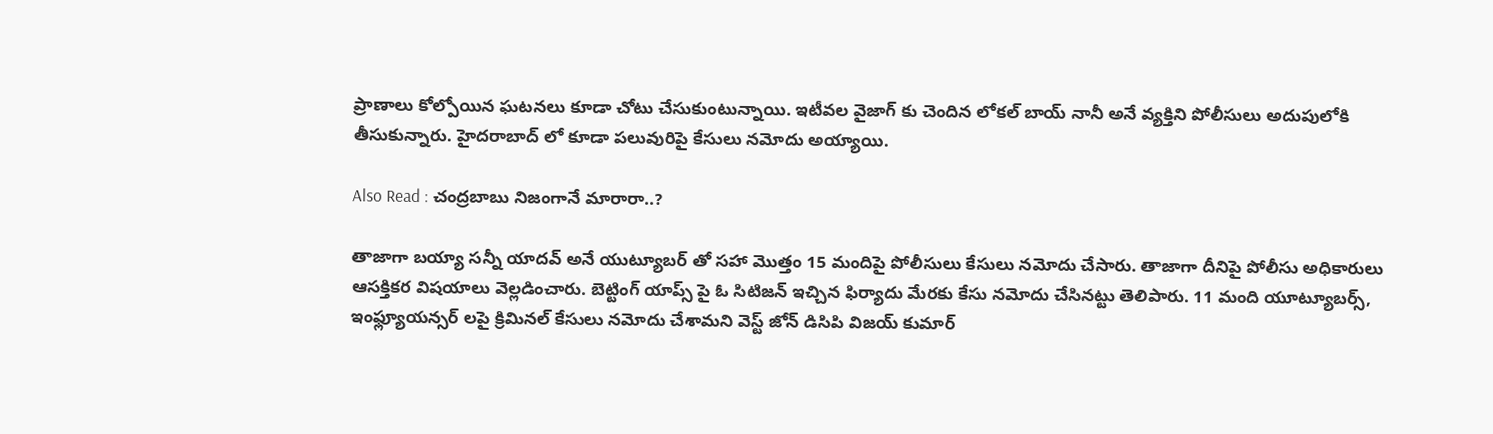ప్రాణాలు కోల్పోయిన ఘటనలు కూడా చోటు చేసుకుంటున్నాయి. ఇటీవల వైజాగ్ కు చెందిన లోకల్ బాయ్ నానీ అనే వ్యక్తిని పోలీసులు అదుపులోకి తీసుకున్నారు. హైదరాబాద్ లో కూడా పలువురిపై కేసులు నమోదు అయ్యాయి.

Also Read : చంద్రబాబు నిజంగానే మారారా..?

తాజాగా బయ్యా సన్నీ యాదవ్ అనే యుట్యూబర్ తో సహా మొత్తం 15 మందిపై పోలీసులు కేసులు నమోదు చేసారు. తాజాగా దీనిపై పోలీసు అధికారులు ఆసక్తికర విషయాలు వెల్లడించారు. బెట్టింగ్ యాప్స్ పై ఓ సిటిజన్ ఇచ్చిన ఫిర్యాదు మేరకు కేసు నమోదు చేసినట్టు తెలిపారు. 11 మంది యూట్యూబర్స్, ఇంఫ్ల్యూయన్సర్ లపై క్రిమినల్ కేసులు నమోదు చేశామని వెస్ట్ జోన్ డిసిపి విజయ్ కుమార్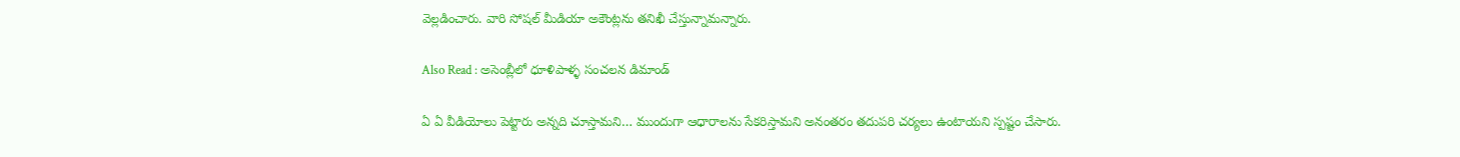వెల్లడించారు. వారి సోషల్ మీడియా అకౌంట్లను తనిఖీ చేస్తున్నామన్నారు.

Also Read : అసెంబ్లీలో ధూళిపాళ్ళ సంచలన డిమాండ్

ఏ ఏ వీడియోలు పెట్టారు అన్నది చూస్తామని… ముందుగా ఆధారాలను సేకరిస్తామని అనంతరం తదుపరి చర్యలు ఉంటాయని స్పష్టం చేసారు.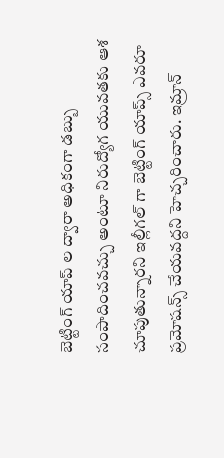బెట్టింగ్ యాప్ ల ద్వారా అధికంగా డబ్బు సంపాదించవచ్చు అంటూ నిరుద్యోగ యువతకు ఆశ చూపుతున్నారని ఇల్లీగల్ గా బెట్టింగ్ యాప్స్ ఎవరూ ప్రమోషన్స్ చేయవద్దని హెచ్చరించారు. ఇమ్రాన్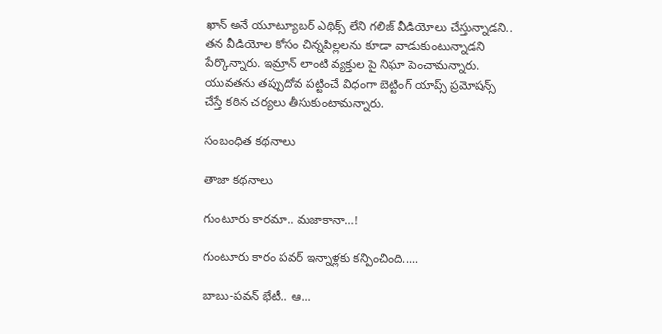ఖాన్ అనే యూట్యూబర్ ఎథిక్స్ లేని గలిజ్ వీడియోలు చేస్తున్నాడని.. తన వీడియోల కోసం చిన్నపిల్లలను కూడా వాడుకుంటున్నాడని పేర్కొన్నారు. ఇమ్రాన్ లాంటి వ్యక్తుల పై నిఘా పెంచామన్నారు. యువతను తప్పుదోవ పట్టించే విధంగా బెట్టింగ్ యాప్స్ ప్రమోషన్స్ చేస్తే కఠిన చర్యలు తీసుకుంటామన్నారు.

సంబంధిత కథనాలు

తాజా కథనాలు

గుంటూరు కారమా.. మజాకానా…!

గుంటూరు కారం పవర్ ఇన్నాళ్లకు కన్పించింది.....

బాబు-పవన్ భేటీ.. ఆ...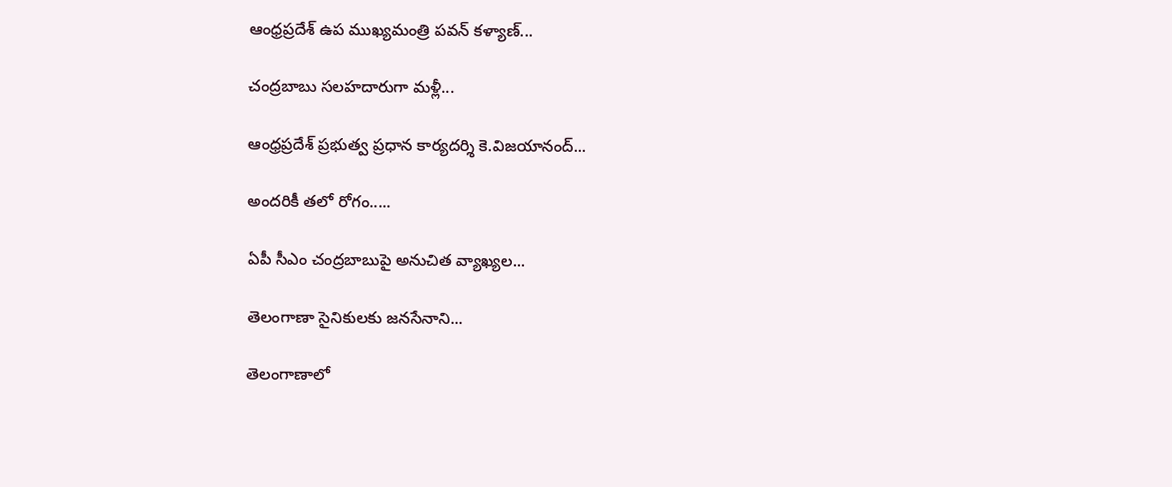ఆంధ్రప్రదేశ్ ఉప ముఖ్యమంత్రి పవన్ కళ్యాణ్...

చంద్రబాబు సలహదారుగా మళ్లీ...

ఆంధ్రప్రదేశ్ ప్రభుత్వ ప్రధాన కార్యదర్శి కె.విజయానంద్...

అందరికీ తలో రోగం.....

ఏపీ సీఎం చంద్రబాబుపై అనుచిత వ్యాఖ్యల...

తెలంగాణా సైనికులకు జనసేనాని...

తెలంగాణాలో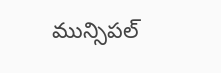మున్సిపల్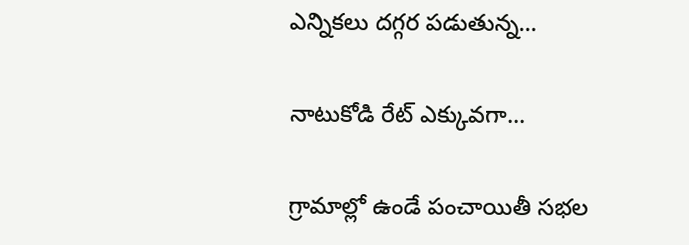ఎన్నికలు దగ్గర పడుతున్న...

నాటుకోడి రేట్ ఎక్కువగా...

గ్రామాల్లో ఉండే పంచాయితీ సభల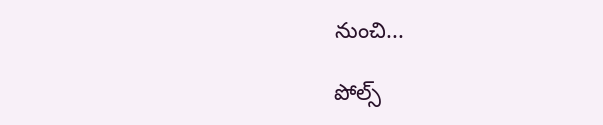నుంచి...

పోల్స్